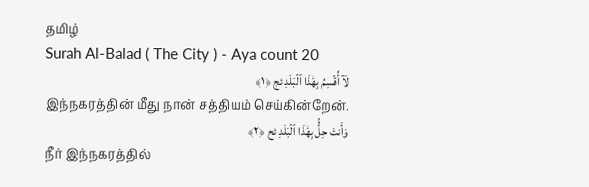தமிழ்
Surah Al-Balad ( The City ) - Aya count 20
لَآ أُقۡسِمُ بِهَٰذَا ٱلۡبَلَدِ ئج ﴿١﴾
இந்நகரத்தின் மீது நான் சத்தியம் செய்கின்றேன்.
وَأَنتَ حِلُّۢ بِهَٰذَا ٱلۡبَلَدِ ئح ﴿٢﴾
நீர் இந்நகரத்தில்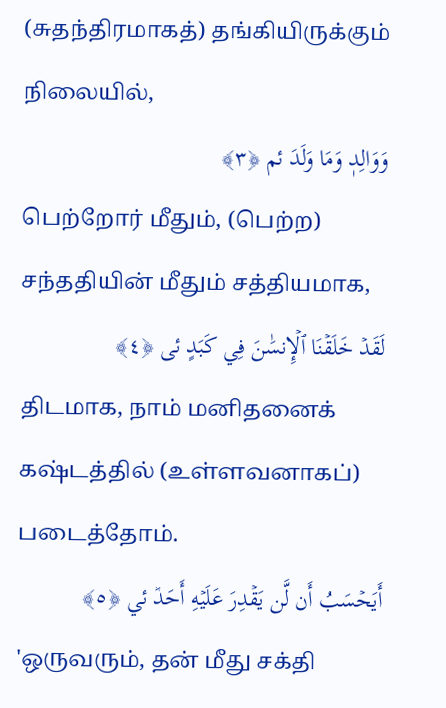(சுதந்திரமாகத்) தங்கியிருக்கும் நிலையில்,
وَوَالِدٖ وَمَا وَلَدَ ئم ﴿٣﴾
பெற்றோர் மீதும், (பெற்ற) சந்ததியின் மீதும் சத்தியமாக,
لَقَدۡ خَلَقۡنَا ٱلۡإِنسَٰنَ فِي كَبَدٍ ئى ﴿٤﴾
திடமாக, நாம் மனிதனைக் கஷ்டத்தில் (உள்ளவனாகப்) படைத்தோம்.
أَيَحۡسَبُ أَن لَّن يَقۡدِرَ عَلَيۡهِ أَحَدٞ ئي ﴿٥﴾
'ஒருவரும், தன் மீது சக்தி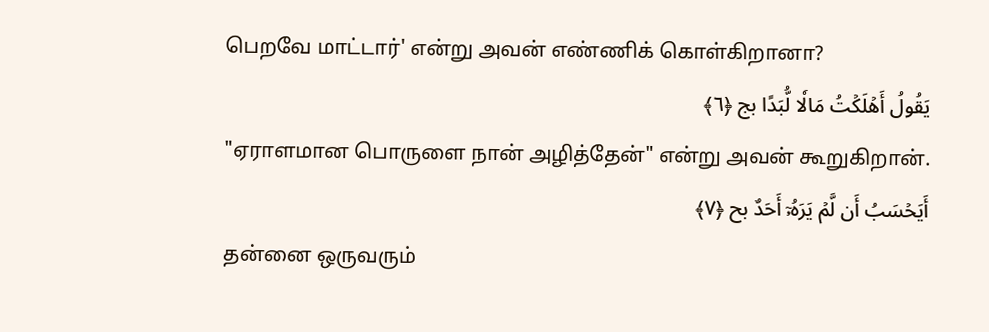பெறவே மாட்டார்' என்று அவன் எண்ணிக் கொள்கிறானா?
يَقُولُ أَهۡلَكۡتُ مَالٗا لُّبَدًا بج ﴿٦﴾
"ஏராளமான பொருளை நான் அழித்தேன்" என்று அவன் கூறுகிறான்.
أَيَحۡسَبُ أَن لَّمۡ يَرَهُۥٓ أَحَدٌ بح ﴿٧﴾
தன்னை ஒருவரும்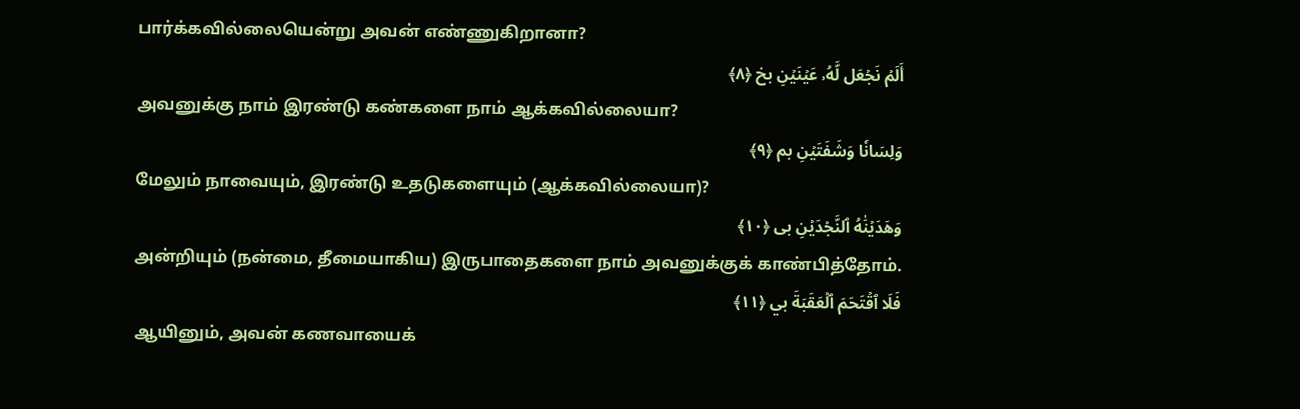பார்க்கவில்லையென்று அவன் எண்ணுகிறானா?
أَلَمۡ نَجۡعَل لَّهُۥ عَيۡنَيۡنِ بخ ﴿٨﴾
அவனுக்கு நாம் இரண்டு கண்களை நாம் ஆக்கவில்லையா?
وَلِسَانٗا وَشَفَتَيۡنِ بم ﴿٩﴾
மேலும் நாவையும், இரண்டு உதடுகளையும் (ஆக்கவில்லையா)?
وَهَدَيۡنَٰهُ ٱلنَّجۡدَيۡنِ بى ﴿١٠﴾
அன்றியும் (நன்மை, தீமையாகிய) இருபாதைகளை நாம் அவனுக்குக் காண்பித்தோம்.
فَلَا ٱقۡتَحَمَ ٱلۡعَقَبَةَ بي ﴿١١﴾
ஆயினும், அவன் கணவாயைக்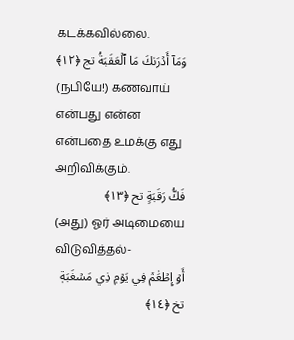கடக்கவில்லை.
وَمَآ أَدۡرَىٰكَ مَا ٱلۡعَقَبَةُ تج ﴿١٢﴾
(நபியே!) கணவாய் என்பது என்ன என்பதை உமக்கு எது அறிவிக்கும்.
فَكُّ رَقَبَةٍ تح ﴿١٣﴾
(அது) ஓர் அடிமையை விடுவித்தல்-
أَوۡ إِطۡعَٰمٞ فِي يَوۡمٖ ذِي مَسۡغَبَةٖ تخ ﴿١٤﴾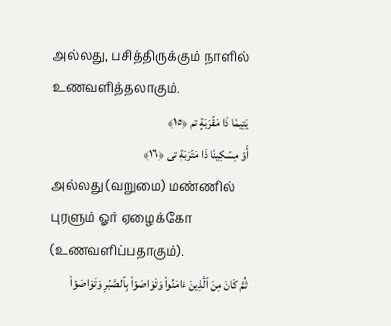அல்லது, பசித்திருக்கும் நாளில் உணவளித்தலாகும்.
يَتِيمٗا ذَا مَقۡرَبَةٍ تم ﴿١٥﴾
أَوۡ مِسۡكِينٗا ذَا مَتۡرَبَةٖ تى ﴿١٦﴾
அல்லது (வறுமை) மண்ணில் புரளும் ஓர் ஏழைக்கோ (உணவளிப்பதாகும்).
ثُمَّ كَانَ مِنَ ٱلَّذِينَ ءَامَنُواْ وَتَوَاصَوۡاْ بِٱلصَّبۡرِ وَتَوَاصَوۡاْ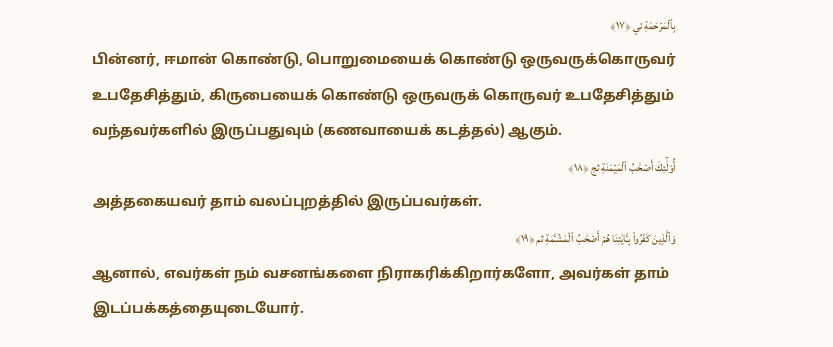بِٱلۡمَرۡحَمَةِ تي ﴿١٧﴾
பின்னர், ஈமான் கொண்டு, பொறுமையைக் கொண்டு ஒருவருக்கொருவர் உபதேசித்தும், கிருபையைக் கொண்டு ஒருவருக் கொருவர் உபதேசித்தும் வந்தவர்களில் இருப்பதுவும் (கணவாயைக் கடத்தல்) ஆகும்.
أُوْلَٰٓئِكَ أَصۡحَٰبُ ٱلۡمَيۡمَنَةِ ثج ﴿١٨﴾
அத்தகையவர் தாம் வலப்புறத்தில் இருப்பவர்கள்.
وَٱلَّذِينَ كَفَرُواْ بِـَٔايَٰتِنَا هُمۡ أَصۡحَٰبُ ٱلۡمَشۡـَٔمَةِ ثم ﴿١٩﴾
ஆனால், எவர்கள் நம் வசனங்களை நிராகரிக்கிறார்களோ, அவர்கள் தாம் இடப்பக்கத்தையுடையோர்.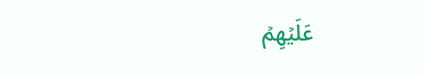عَلَيۡهِمۡ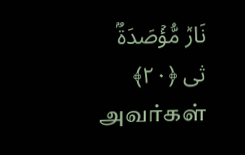نَارٞ مُّؤۡصَدَةُۢ ثى ﴿٢٠﴾
அவர்கள்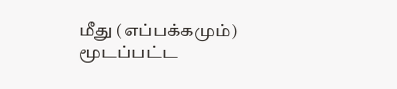மீது (எப்பக்கமும்) மூடப்பட்ட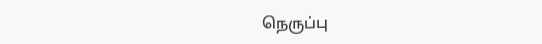நெருப்பு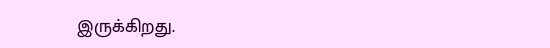இருக்கிறது.